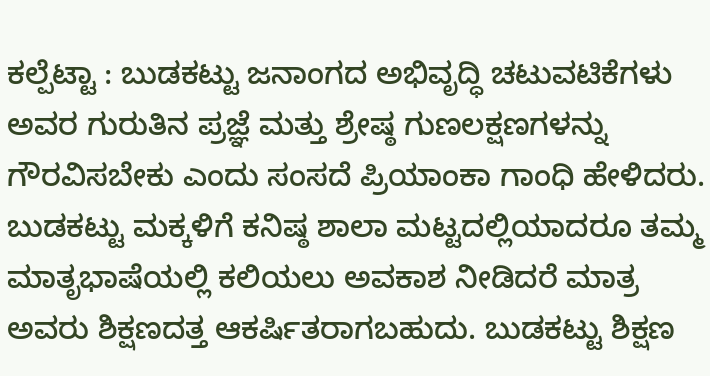ಕಲ್ಪೆಟ್ಟಾ : ಬುಡಕಟ್ಟು ಜನಾಂಗದ ಅಭಿವೃದ್ಧಿ ಚಟುವಟಿಕೆಗಳು ಅವರ ಗುರುತಿನ ಪ್ರಜ್ಞೆ ಮತ್ತು ಶ್ರೇಷ್ಠ ಗುಣಲಕ್ಷಣಗಳನ್ನು ಗೌರವಿಸಬೇಕು ಎಂದು ಸಂಸದೆ ಪ್ರಿಯಾಂಕಾ ಗಾಂಧಿ ಹೇಳಿದರು.
ಬುಡಕಟ್ಟು ಮಕ್ಕಳಿಗೆ ಕನಿಷ್ಠ ಶಾಲಾ ಮಟ್ಟದಲ್ಲಿಯಾದರೂ ತಮ್ಮ ಮಾತೃಭಾಷೆಯಲ್ಲಿ ಕಲಿಯಲು ಅವಕಾಶ ನೀಡಿದರೆ ಮಾತ್ರ ಅವರು ಶಿಕ್ಷಣದತ್ತ ಆಕರ್ಷಿತರಾಗಬಹುದು. ಬುಡಕಟ್ಟು ಶಿಕ್ಷಣ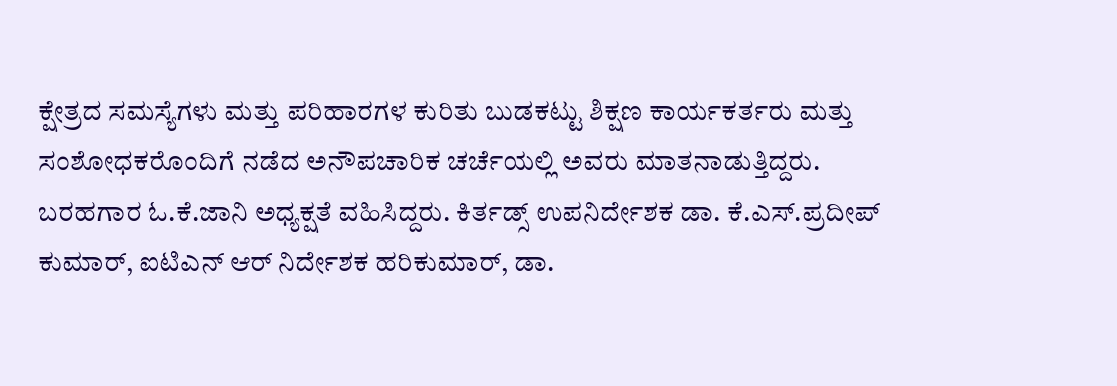ಕ್ಷೇತ್ರದ ಸಮಸ್ಯೆಗಳು ಮತ್ತು ಪರಿಹಾರಗಳ ಕುರಿತು ಬುಡಕಟ್ಟು ಶಿಕ್ಷಣ ಕಾರ್ಯಕರ್ತರು ಮತ್ತು ಸಂಶೋಧಕರೊಂದಿಗೆ ನಡೆದ ಅನೌಪಚಾರಿಕ ಚರ್ಚೆಯಲ್ಲಿ ಅವರು ಮಾತನಾಡುತ್ತಿದ್ದರು.
ಬರಹಗಾರ ಓ.ಕೆ.ಜಾನಿ ಅಧ್ಯಕ್ಷತೆ ವಹಿಸಿದ್ದರು. ಕಿರ್ತಡ್ಸ್ ಉಪನಿರ್ದೇಶಕ ಡಾ. ಕೆ.ಎಸ್.ಪ್ರದೀಪ್ ಕುಮಾರ್, ಐಟಿಎನ್ ಆರ್ ನಿರ್ದೇಶಕ ಹರಿಕುಮಾರ್, ಡಾ.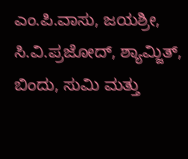ಎಂ.ಪಿ.ವಾಸು, ಜಯಶ್ರೀ, ಸಿ.ವಿ.ಪ್ರಜೋದ್, ಶ್ಯಾಮ್ಜಿತ್, ಬಿಂದು, ಸುಮಿ ಮತ್ತು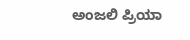ಅಂಜಲಿ ಪ್ರಿಯಾ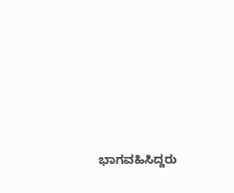ಭಾಗವಹಿಸಿದ್ದರು